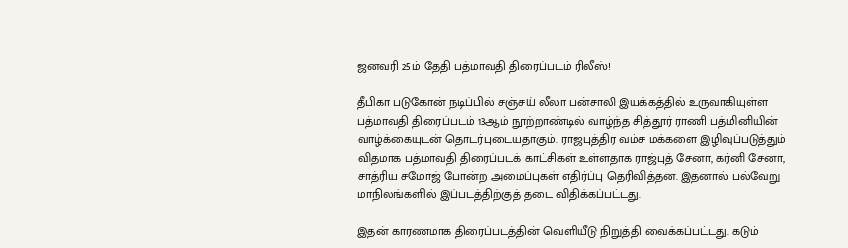ஜனவரி 25ம் தேதி பத்மாவதி திரைப்படம் ரிலீஸ்!

தீபிகா படுகோன் நடிப்பில் சஞ்சய் லீலா பன்சாலி இயக்கத்தில் உருவாகியுள்ள பத்மாவதி திரைப்படம் 13ஆம் நூற்றாண்டில் வாழ்ந்த சித்தூர் ராணி பத்மினியின் வாழ்க்கையுடன் தொடர்புடையதாகும். ராஜபுத்திர வம்ச மக்களை இழிவுப்படுத்தும் விதமாக பத்மாவதி திரைப்படக் காட்சிகள் உள்ளதாக ராஜ்புத் சேனா, கர்னி சேனா, சாத்ரிய சமோஜ் போன்ற அமைப்புகள் எதிர்ப்பு தெரிவித்தன. இதனால் பல்வேறு மாநிலங்களில் இப்படத்திற்குத் தடை விதிக்கப்பட்டது.

இதன் காரணமாக திரைப்படத்தின் வெளியீடு நிறுத்தி வைக்கப்பட்டது. கடும்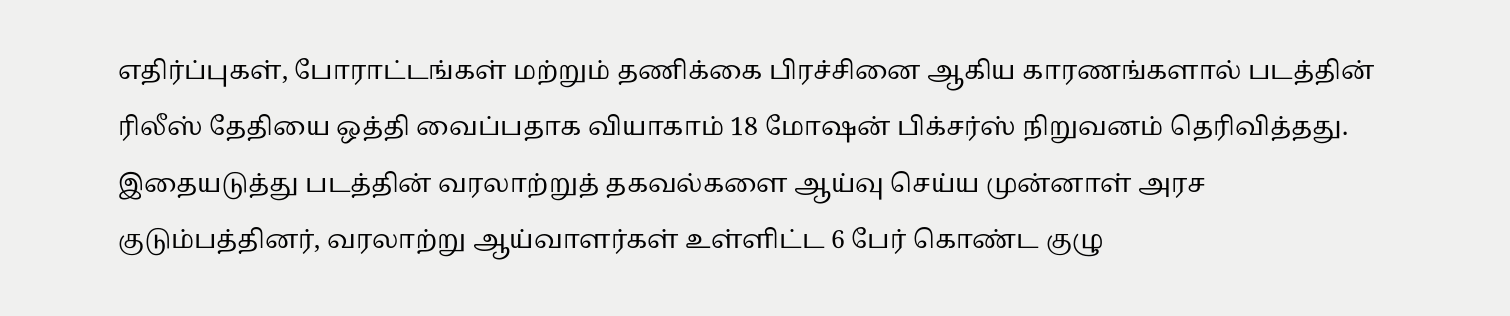எதிர்ப்புகள், போராட்டங்கள் மற்றும் தணிக்கை பிரச்சினை ஆகிய காரணங்களால் படத்தின் ரிலீஸ் தேதியை ஒத்தி வைப்பதாக வியாகாம் 18 மோஷன் பிக்சர்ஸ் நிறுவனம் தெரிவித்தது. இதையடுத்து படத்தின் வரலாற்றுத் தகவல்களை ஆய்வு செய்ய முன்னாள் அரச குடும்பத்தினர், வரலாற்று ஆய்வாளர்கள் உள்ளிட்ட 6 பேர் கொண்ட குழு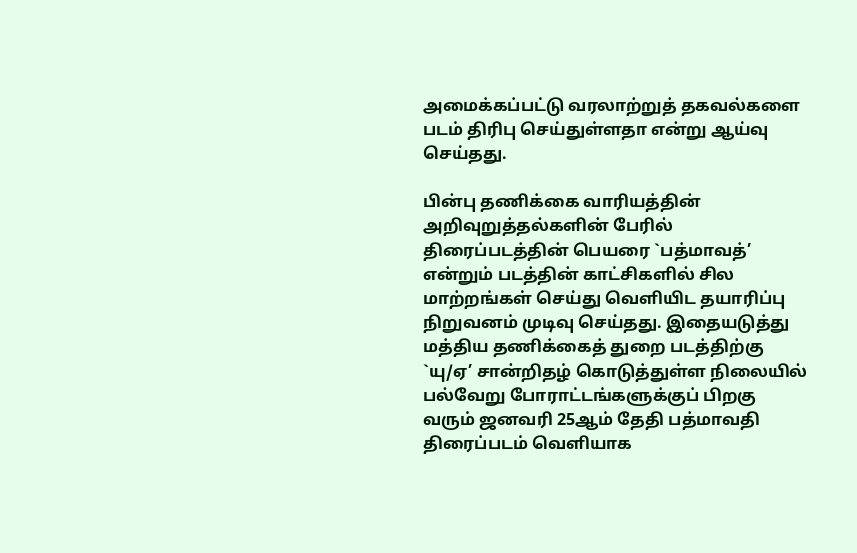அமைக்கப்பட்டு வரலாற்றுத் தகவல்களை படம் திரிபு செய்துள்ளதா என்று ஆய்வு செய்தது.

பின்பு தணிக்கை வாரியத்தின் அறிவுறுத்தல்களின் பேரில் திரைப்படத்தின் பெயரை `பத்மாவத்’ என்றும் படத்தின் காட்சிகளில் சில மாற்றங்கள் செய்து வெளியிட தயாரிப்பு நிறுவனம் முடிவு செய்தது. இதையடுத்து மத்திய தணிக்கைத் துறை படத்திற்கு `யு/ஏ’ சான்றிதழ் கொடுத்துள்ள நிலையில் பல்வேறு போராட்டங்களுக்குப் பிறகு வரும் ஜனவரி 25ஆம் தேதி பத்மாவதி திரைப்படம் வெளியாக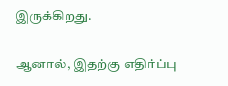இருக்கிறது.

ஆனால், இதற்கு எதிர்ப்பு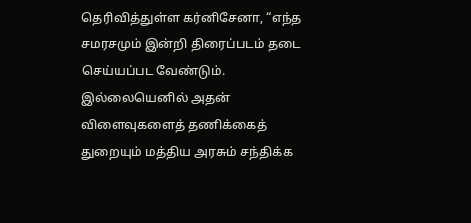தெரிவித்துள்ள கர்னிசேனா, “எந்த சமரசமும் இன்றி திரைப்படம் தடை செய்யப்பட வேண்டும். இல்லையெனில் அதன் விளைவுகளைத் தணிக்கைத் துறையும் மத்திய அரசும் சந்திக்க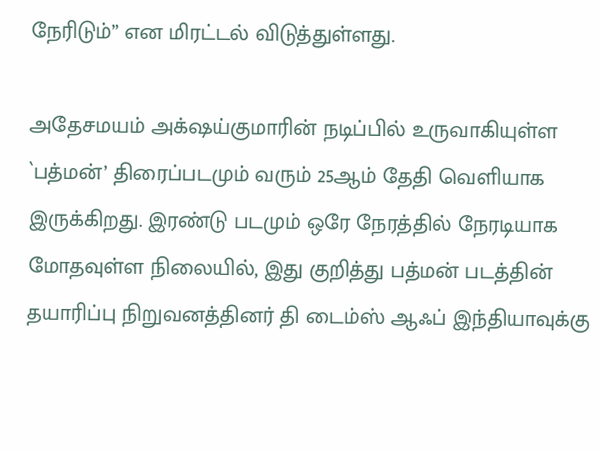நேரிடும்” என மிரட்டல் விடுத்துள்ளது.

அதேசமயம் அக்‌ஷய்குமாரின் நடிப்பில் உருவாகியுள்ள `பத்மன்’ திரைப்படமும் வரும் 25ஆம் தேதி வெளியாக இருக்கிறது. இரண்டு படமும் ஒரே நேரத்தில் நேரடியாக மோதவுள்ள நிலையில், இது குறித்து பத்மன் படத்தின் தயாரிப்பு நிறுவனத்தினர் தி டைம்ஸ் ஆஃப் இந்தியாவுக்கு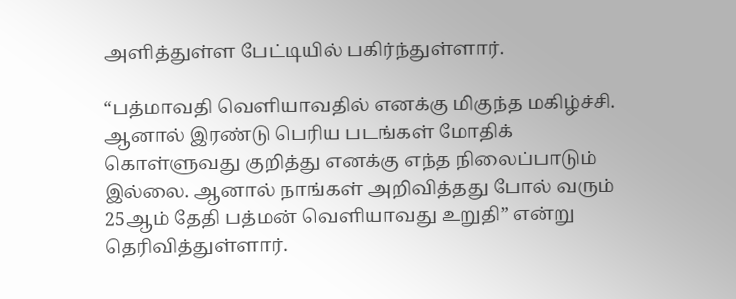அளித்துள்ள பேட்டியில் பகிர்ந்துள்ளார்.

“பத்மாவதி வெளியாவதில் எனக்கு மிகுந்த மகிழ்ச்சி. ஆனால் இரண்டு பெரிய படங்கள் மோதிக் கொள்ளுவது குறித்து எனக்கு எந்த நிலைப்பாடும் இல்லை. ஆனால் நாங்கள் அறிவித்தது போல் வரும் 25ஆம் தேதி பத்மன் வெளியாவது உறுதி” என்று தெரிவித்துள்ளார்.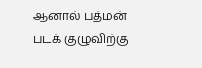ஆனால் பத்மன் படக் குழுவிற்கு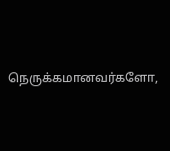நெருக்கமானவர்களோ,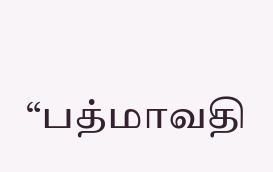“பத்மாவதி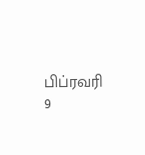பிப்ரவரி 9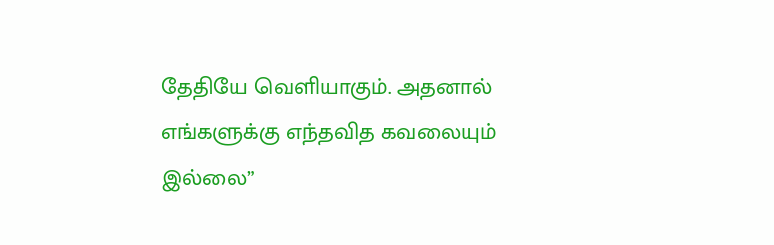தேதியே வெளியாகும். அதனால் எங்களுக்கு எந்தவித கவலையும் இல்லை”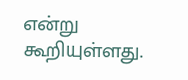என்று கூறியுள்ளது.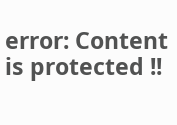error: Content is protected !!